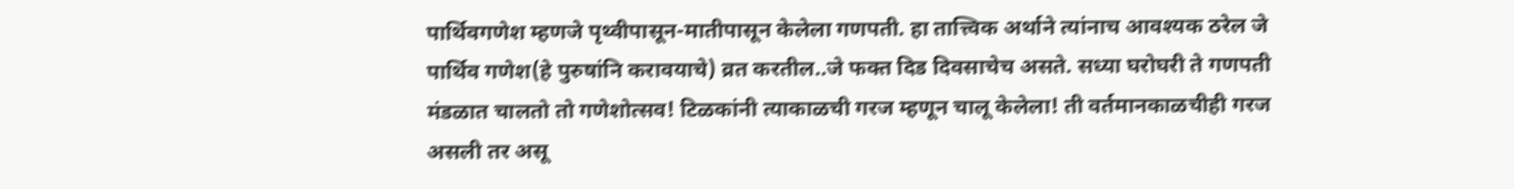पार्थिवगणेश म्हणजे पृथ्वीपासून-मातीपासून केलेला गणपती. हा तात्त्विक अर्थाने त्यांनाच आवश्यक ठरेल जे पार्थिव गणेश(हे पुरुषांनि करावयाचे) व्रत करतील..जे फक्त दिड दिवसाचेच असते. सध्या घरोघरी ते गणपती मंडळात चालतो तो गणेशोत्सव! टिळकांनी त्याकाळची गरज म्हणून चालू केलेला! ती वर्तमानकाळचीही गरज असली तर असू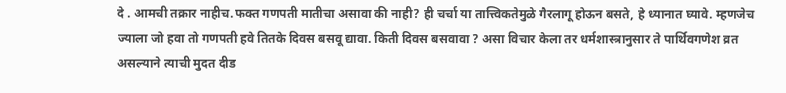दे . आमची तक्रार नाहीच.फक्त गणपती मातीचा असावा की नाही? ही चर्चा या तात्त्विकतेमुळे गैरलागू होऊन बसते, हे ध्यानात घ्यावे. म्हणजेच ज्याला जो हवा तो गणपती हवे तितके दिवस बसवू द्यावा. किती दिवस बसवावा ? असा विचार केला तर धर्मशास्त्रानुसार ते पार्थिवगणेश व्रत असल्याने त्याची मुदत दीड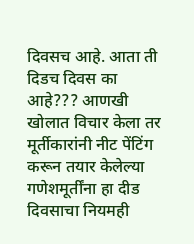दिवसच आहे. आता ती दिडच दिवस का आहे??? आणखी खोलात विचार केला तर मूर्तीकारांनी नीट पेंटिंग करून तयार केलेल्या गणेशमूर्तींना हा दीड दिवसाचा नियमही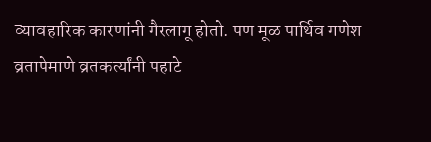व्यावहारिक कारणांनी गैरलागू होतो. पण मूळ पार्थिव गणेश व्रतापेमाणे व्रतकर्त्यांनी पहाटे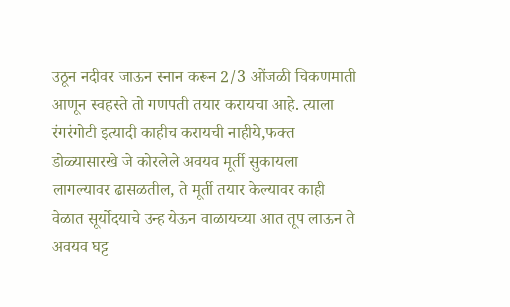उठून नदीवर जाऊन स्नान करून 2/3 ओंजळी चिकणमाती आणून स्वहस्ते तो गणपती तयार करायचा आहे. त्याला रंगरंगोटी इत्यादी काहीच करायची नाहीये,फक्त डोळ्यासारखे जे कोरलेले अवयव मूर्ती सुकायला लागल्यावर ढासळतील, ते मूर्ती तयार केल्यावर काही वेळात सूर्योदयाचे उन्ह येऊन वाळायच्या आत तूप लाऊन ते अवयव घट्ट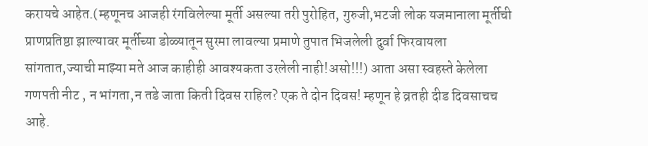करायचे आहेत.(म्हणूनच आजही रंगविलेल्या मूर्ती असल्या तरी पुरोहित, गुरुजी,भटजी लोक यजमानाला मूर्तीची प्राणप्रतिष्ठा झाल्यावर मूर्तीच्या डोळ्यातून सुरमा लावल्या प्रमाणे तुपात भिजलेली दुर्वा फिरवायला सांगतात,ज्याची माझ्या मते आज काहीही आवश्यकता उरलेली नाही!असो!!!) आता असा स्वहस्ते केलेला गणपती नीट , न भांगता,न तडे जाता किती दिवस राहिल? एक ते दोन दिवस! म्हणून हे व्रतही दीड दिवसाचच आहे.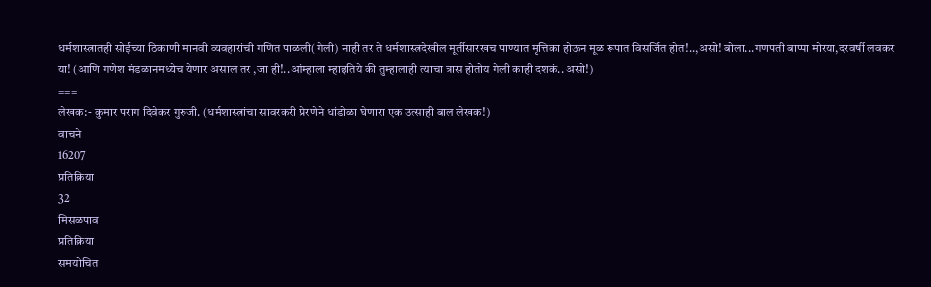धर्मशास्त्रातही सोईच्या ठिकाणी मानवी व्यवहारांची गणित पाळली(गेली) नाही तर ते धर्मशास्त्रदेखील मूर्तीसारखच पाण्यात मृत्तिका होऊन मूळ रूपात विसर्जित होत!..,असो! बोला...गणपती बाप्पा मोरया,दरवर्षी लवकर या! (आणि गणेश मंडळानमध्येच येणार असाल तर ,जा ही!..आंम्हाला म्हाइतिये की तुम्हालाही त्याचा त्रास होतोय गेली काही दशकं.. असो!)
===
लेखक:- कुमार पराग दिवेकर गुरुजी. (धर्मशास्त्रांचा सावरकरी प्रेरणेने धांडोळा घेणारा एक उत्साही बाल लेखक!)
वाचने
16207
प्रतिक्रिया
32
मिसळपाव
प्रतिक्रिया
समयोचित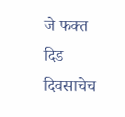जे फक्त दिड दिवसाचेच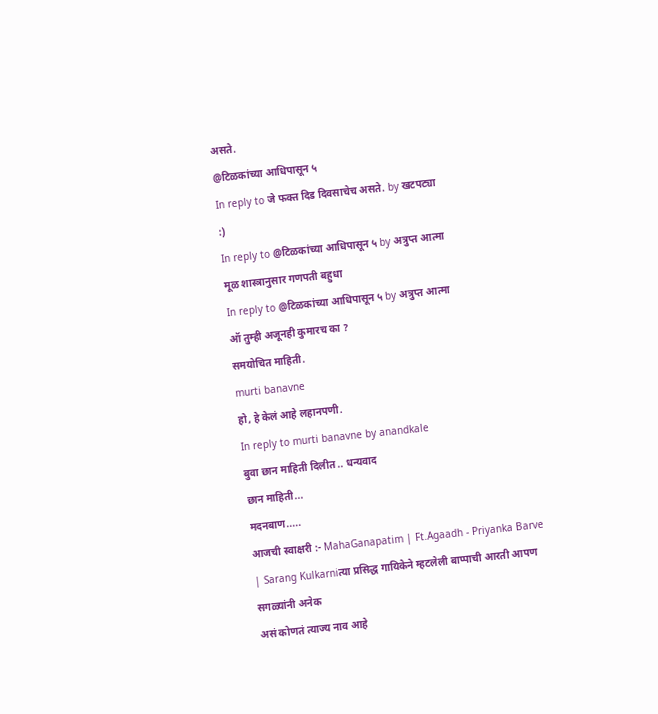असते.
@टिळकांच्या आधिपासून ५
In reply to जे फक्त दिड दिवसाचेच असते. by खटपट्या
:)
In reply to @टिळकांच्या आधिपासून ५ by अत्रुप्त आत्मा
मूळ शास्त्रानुसार गणपती बहुधा
In reply to @टिळकांच्या आधिपासून ५ by अत्रुप्त आत्मा
ऑ तुम्ही अजूनही कुमारच का ?
समयोचित माहिती.
murti banavne
हो, हे केलं आहे लहानपणी.
In reply to murti banavne by anandkale
बुवा छान माहिती दिलीत .. धन्यवाद
छान माहिती...
मदनबाण.....
आजची स्वाक्षरी :- MahaGanapatim | Ft.Agaadh - Priyanka Barve | Sarang Kulkarniत्या प्रसिद्ध गायिकेने म्हटलेली बाप्पाची आरती आपण सगळ्यांनी अनेक
असं कोणतं त्याज्य नाव आहे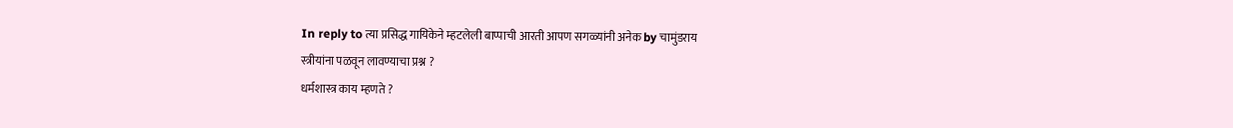In reply to त्या प्रसिद्ध गायिकेने म्हटलेली बाप्पाची आरती आपण सगळ्यांनी अनेक by चामुंडराय
स्त्रीयांना पळवून लावण्याचा प्रश्न ?
धर्मशास्त्र काय म्हणते ?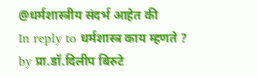@धर्मशास्त्रीय संदर्भ आहेत की
In reply to धर्मशास्त्र काय म्हणते ? by प्रा.डॉ.दिलीप बिरुटे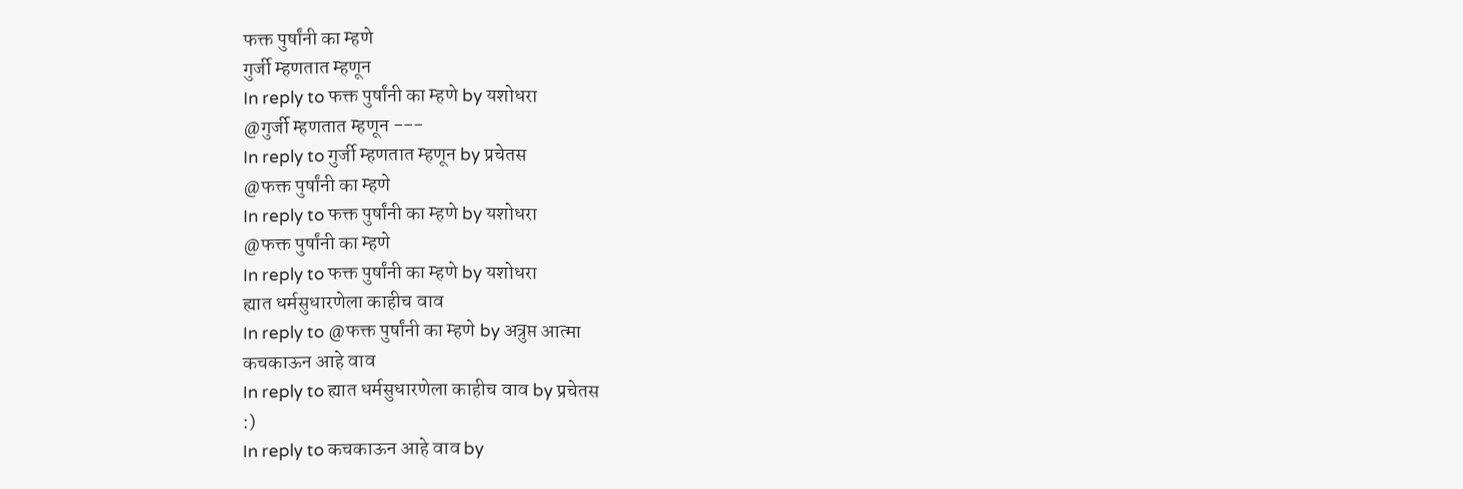फक्त पुर्षांनी का म्हणे
गुर्जी म्हणतात म्हणून
In reply to फक्त पुर्षांनी का म्हणे by यशोधरा
@गुर्जी म्हणतात म्हणून ---
In reply to गुर्जी म्हणतात म्हणून by प्रचेतस
@फक्त पुर्षांनी का म्हणे
In reply to फक्त पुर्षांनी का म्हणे by यशोधरा
@फक्त पुर्षांनी का म्हणे
In reply to फक्त पुर्षांनी का म्हणे by यशोधरा
ह्यात धर्मसुधारणेला काहीच वाव
In reply to @फक्त पुर्षांनी का म्हणे by अत्रुप्त आत्मा
कचकाऊन आहे वाव
In reply to ह्यात धर्मसुधारणेला काहीच वाव by प्रचेतस
:)
In reply to कचकाऊन आहे वाव by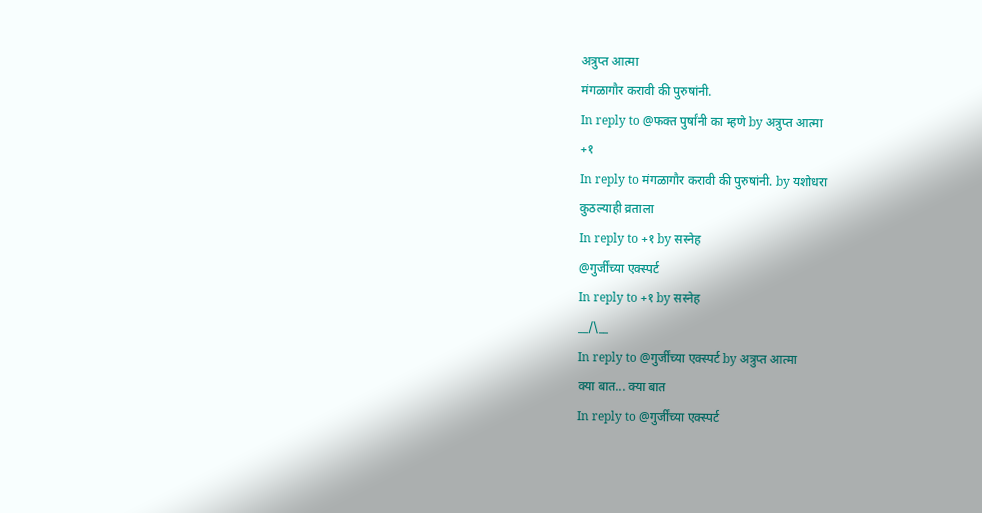अत्रुप्त आत्मा
मंगळागौर करावी की पुरुषांनी.
In reply to @फक्त पुर्षांनी का म्हणे by अत्रुप्त आत्मा
+१
In reply to मंगळागौर करावी की पुरुषांनी. by यशोधरा
कुठल्याही व्रताला
In reply to +१ by सस्नेह
@गुर्जींच्या एक्स्पर्ट
In reply to +१ by सस्नेह
__/\__
In reply to @गुर्जींच्या एक्स्पर्ट by अत्रुप्त आत्मा
क्या बात... क्या बात
In reply to @गुर्जींच्या एक्स्पर्ट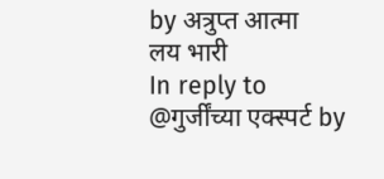by अत्रुप्त आत्मा
लय भारी
In reply to @गुर्जींच्या एक्स्पर्ट by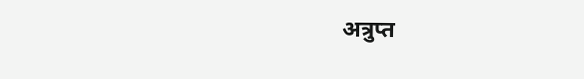अत्रुप्त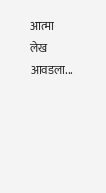आत्मा
लेख आवडला...